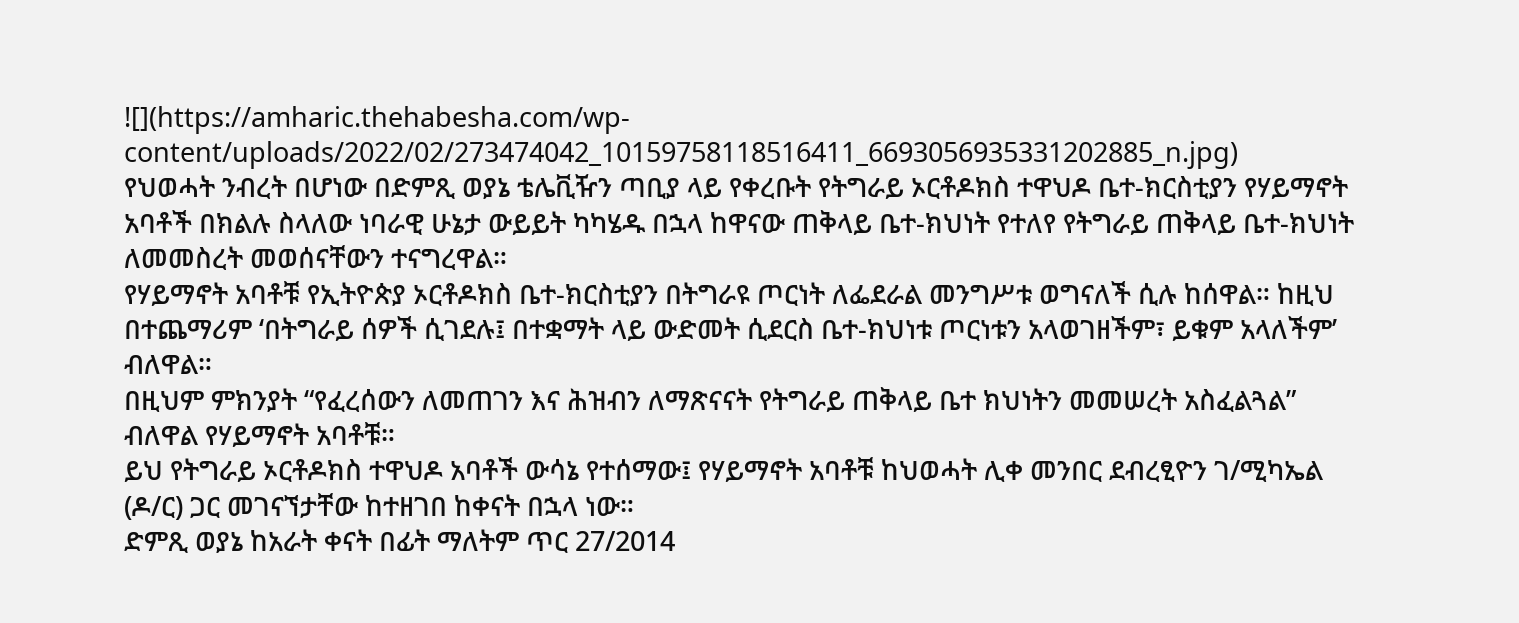![](https://amharic.thehabesha.com/wp-content/uploads/2022/02/273474042_10159758118516411_6693056935331202885_n.jpg)
የህወሓት ንብረት በሆነው በድምጺ ወያኔ ቴሌቪዥን ጣቢያ ላይ የቀረቡት የትግራይ ኦርቶዶክስ ተዋህዶ ቤተ-ክርስቲያን የሃይማኖት አባቶች በክልሉ ስላለው ነባራዊ ሁኔታ ውይይት ካካሄዱ በኋላ ከዋናው ጠቅላይ ቤተ-ክህነት የተለየ የትግራይ ጠቅላይ ቤተ-ክህነት ለመመስረት መወሰናቸውን ተናግረዋል።
የሃይማኖት አባቶቹ የኢትዮጵያ ኦርቶዶክስ ቤተ-ክርስቲያን በትግራዩ ጦርነት ለፌደራል መንግሥቱ ወግናለች ሲሉ ከሰዋል። ከዚህ በተጨማሪም ‘በትግራይ ሰዎች ሲገደሉ፤ በተቋማት ላይ ውድመት ሲደርስ ቤተ-ክህነቱ ጦርነቱን አላወገዘችም፣ ይቁም አላለችም’ ብለዋል።
በዚህም ምክንያት “የፈረሰውን ለመጠገን እና ሕዝብን ለማጽናናት የትግራይ ጠቅላይ ቤተ ክህነትን መመሠረት አስፈልጓል” ብለዋል የሃይማኖት አባቶቹ።
ይህ የትግራይ ኦርቶዶክስ ተዋህዶ አባቶች ውሳኔ የተሰማው፤ የሃይማኖት አባቶቹ ከህወሓት ሊቀ መንበር ደብረፂዮን ገ/ሚካኤል (ዶ/ር) ጋር መገናኘታቸው ከተዘገበ ከቀናት በኋላ ነው።
ድምጺ ወያኔ ከአራት ቀናት በፊት ማለትም ጥር 27/2014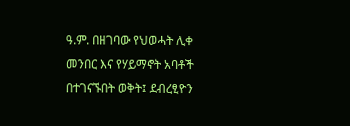ዓ.ም. በዘገባው የህወሓት ሊቀ መንበር እና የሃይማኖት አባቶች በተገናኙበት ወቅት፤ ደብረፂዮን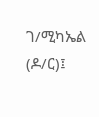ገ/ሚካኤል (ዶ/ር)፤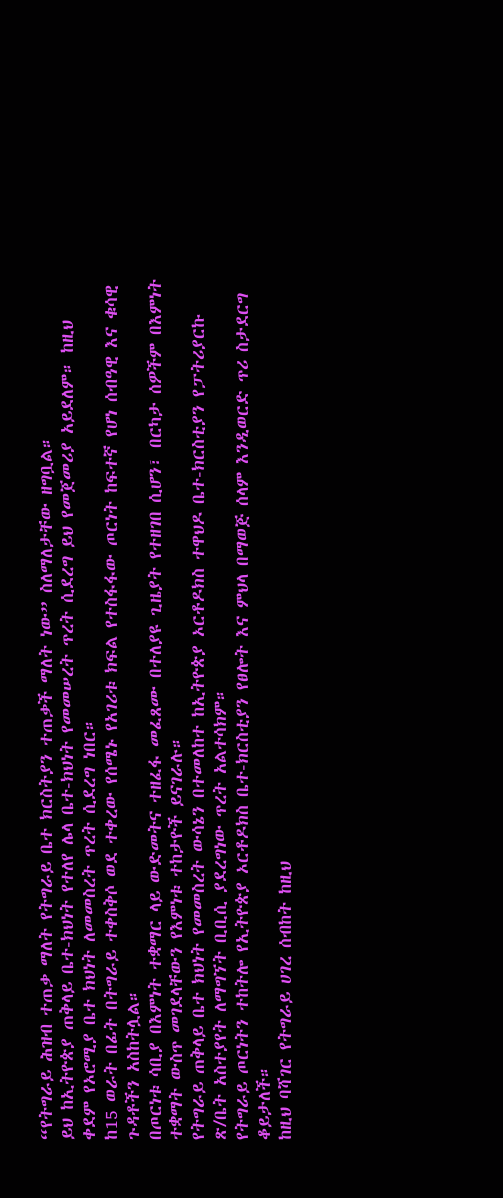“የትግራይ ሕዝብ ተጠቃ ማለት የትግራይ ቤተ ክርስትያን ተጠቃች ማለት ነው” ስለማለታቸው ዘግቧል።
ይህ ከኢትዮጵያ ጠቅላይ ቤተ-ክህነት የተለየ ሌላ ቤተ-ክህነት የመመሠረት ጥረት ሲደረግ ይህ የመጀመሪያ አይደለም። ከዚህ ቀደም የኦሮሚያ ቤተ ክህነት ለመመስረት ጥረት ሲደረግ ነበር።
ከ15 ወራት በፊት በትግራይ ተቀስቅሶ ወደ ተቀረው የሰሜኑ የአገሪቱ ክፍል የተስፋፋው ጦርነት ከፍተኛ የሆነ ሰብዓዊ እና ቁሳዊ ጉዳቶችን አስከትሏል።
በጦርነቱ ሳቢያ በእምነት ተቋማር ላይ ውድመትና ተዘፈፋ መፈጸሙ በተለያዩ ጊዜያት የተዘገበ ሲሆን፣ በርካታ ሰዎችም በእምነት ተቋማት ውስጥ መገደላቸውን የእምነቱ ተከታዮች ይናገራሉ።
የትግራይ ጠቅላይ ቤተ ክህነት የመመስረት ውሳኔን በተመለከተ ከኢትዮጵያ ኦርቶዶክስ ተዋህዶ ቤተ-ክርስቲያን የፓትሪያርኩ ጽ/ቤት አስተያየት ለማግኘት ቢቢሲ ያደረግነው ጥረት አልተሳክም።
የትግራይ ጦርነትን ተከትሎ የኢትዮጵያ ኦርቶዶክስ ቤተ-ክርስቲያን የፀሎት እና ምህላ በማወጅ ሰላም እንዲወርድ ጥሪ ስታደርግ ቆይታለች።
ከዚህ ባሻገር የትግራይ ሀገረ ሰብከት ከዚህ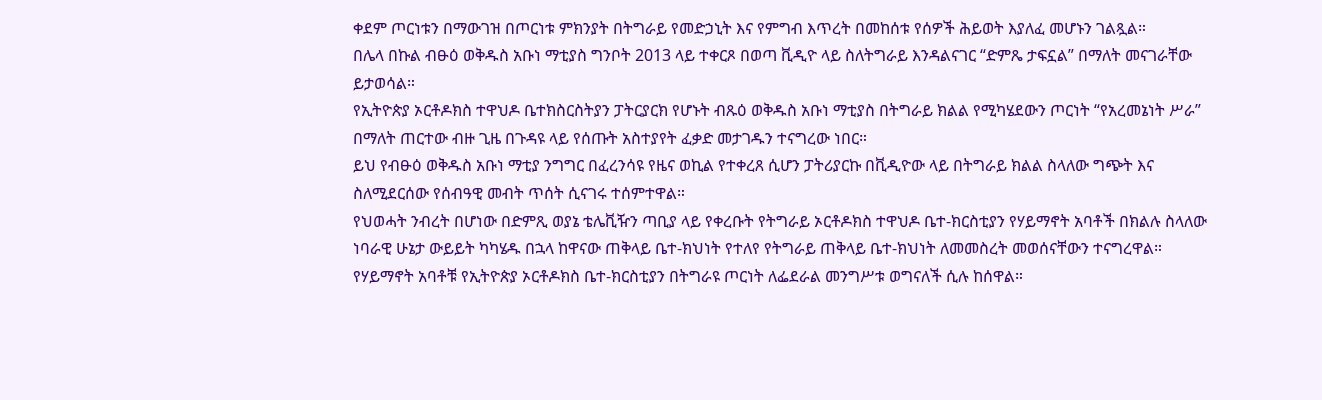ቀደም ጦርነቱን በማውገዝ በጦርነቱ ምክንያት በትግራይ የመድኃኒት እና የምግብ እጥረት በመከሰቱ የሰዎች ሕይወት እያለፈ መሆኑን ገልጿል።
በሌላ በኩል ብፁዕ ወቅዱስ አቡነ ማቲያስ ግንቦት 2013 ላይ ተቀርጾ በወጣ ቪዲዮ ላይ ስለትግራይ እንዳልናገር “ድምጼ ታፍኗል” በማለት መናገራቸው ይታወሳል።
የኢትዮጵያ ኦርቶዶክስ ተዋህዶ ቤተክስርስትያን ፓትርያርክ የሆኑት ብጹዕ ወቅዱስ አቡነ ማቲያስ በትግራይ ክልል የሚካሄደውን ጦርነት “የአረመኔነት ሥራ” በማለት ጠርተው ብዙ ጊዜ በጉዳዩ ላይ የሰጡት አስተያየት ፈቃድ መታገዱን ተናግረው ነበር።
ይህ የብፁዕ ወቅዱስ አቡነ ማቲያ ንግግር በፈረንሳዩ የዜና ወኪል የተቀረጸ ሲሆን ፓትሪያርኩ በቪዲዮው ላይ በትግራይ ክልል ስላለው ግጭት እና ስለሚደርሰው የሰብዓዊ መብት ጥሰት ሲናገሩ ተሰምተዋል።
የህወሓት ንብረት በሆነው በድምጺ ወያኔ ቴሌቪዥን ጣቢያ ላይ የቀረቡት የትግራይ ኦርቶዶክስ ተዋህዶ ቤተ-ክርስቲያን የሃይማኖት አባቶች በክልሉ ስላለው ነባራዊ ሁኔታ ውይይት ካካሄዱ በኋላ ከዋናው ጠቅላይ ቤተ-ክህነት የተለየ የትግራይ ጠቅላይ ቤተ-ክህነት ለመመስረት መወሰናቸውን ተናግረዋል።
የሃይማኖት አባቶቹ የኢትዮጵያ ኦርቶዶክስ ቤተ-ክርስቲያን በትግራዩ ጦርነት ለፌደራል መንግሥቱ ወግናለች ሲሉ ከሰዋል።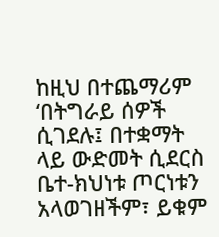ከዚህ በተጨማሪም ‘በትግራይ ሰዎች ሲገደሉ፤ በተቋማት ላይ ውድመት ሲደርስ ቤተ-ክህነቱ ጦርነቱን አላወገዘችም፣ ይቁም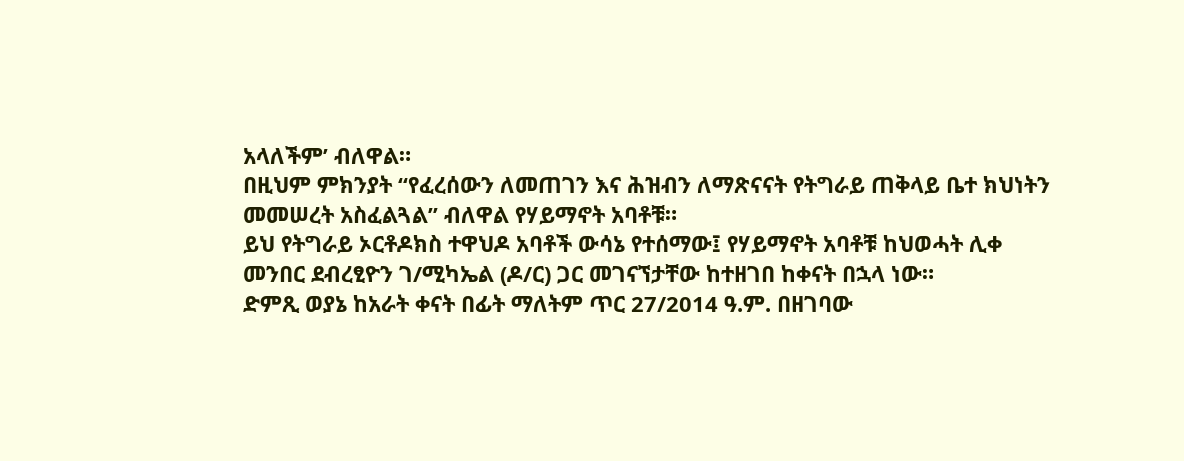አላለችም’ ብለዋል።
በዚህም ምክንያት “የፈረሰውን ለመጠገን እና ሕዝብን ለማጽናናት የትግራይ ጠቅላይ ቤተ ክህነትን መመሠረት አስፈልጓል” ብለዋል የሃይማኖት አባቶቹ።
ይህ የትግራይ ኦርቶዶክስ ተዋህዶ አባቶች ውሳኔ የተሰማው፤ የሃይማኖት አባቶቹ ከህወሓት ሊቀ መንበር ደብረፂዮን ገ/ሚካኤል (ዶ/ር) ጋር መገናኘታቸው ከተዘገበ ከቀናት በኋላ ነው።
ድምጺ ወያኔ ከአራት ቀናት በፊት ማለትም ጥር 27/2014 ዓ.ም. በዘገባው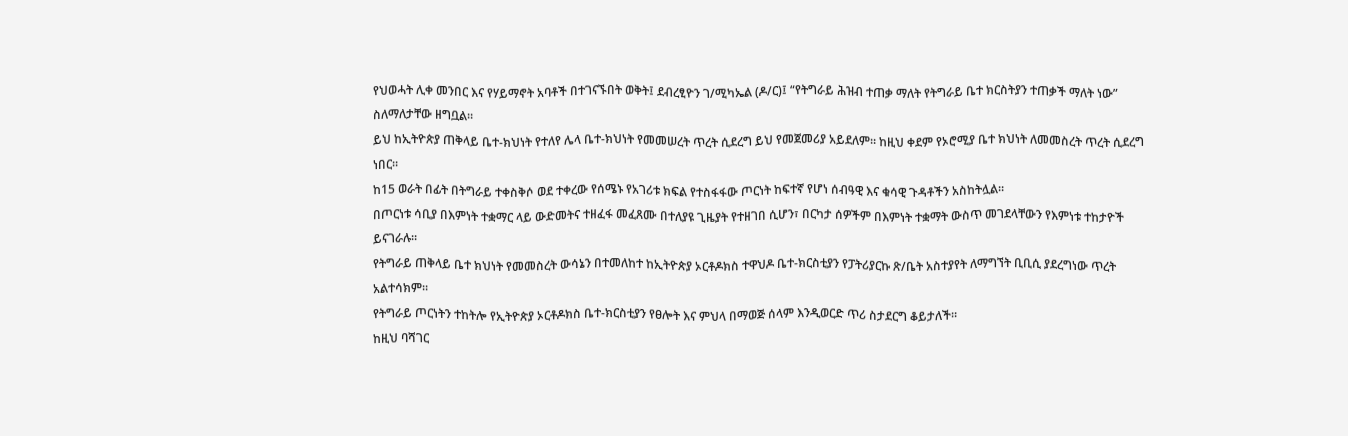የህወሓት ሊቀ መንበር እና የሃይማኖት አባቶች በተገናኙበት ወቅት፤ ደብረፂዮን ገ/ሚካኤል (ዶ/ር)፤ “የትግራይ ሕዝብ ተጠቃ ማለት የትግራይ ቤተ ክርስትያን ተጠቃች ማለት ነው” ስለማለታቸው ዘግቧል።
ይህ ከኢትዮጵያ ጠቅላይ ቤተ-ክህነት የተለየ ሌላ ቤተ-ክህነት የመመሠረት ጥረት ሲደረግ ይህ የመጀመሪያ አይደለም። ከዚህ ቀደም የኦሮሚያ ቤተ ክህነት ለመመስረት ጥረት ሲደረግ ነበር።
ከ15 ወራት በፊት በትግራይ ተቀስቅሶ ወደ ተቀረው የሰሜኑ የአገሪቱ ክፍል የተስፋፋው ጦርነት ከፍተኛ የሆነ ሰብዓዊ እና ቁሳዊ ጉዳቶችን አስከትሏል።
በጦርነቱ ሳቢያ በእምነት ተቋማር ላይ ውድመትና ተዘፈፋ መፈጸሙ በተለያዩ ጊዜያት የተዘገበ ሲሆን፣ በርካታ ሰዎችም በእምነት ተቋማት ውስጥ መገደላቸውን የእምነቱ ተከታዮች ይናገራሉ።
የትግራይ ጠቅላይ ቤተ ክህነት የመመስረት ውሳኔን በተመለከተ ከኢትዮጵያ ኦርቶዶክስ ተዋህዶ ቤተ-ክርስቲያን የፓትሪያርኩ ጽ/ቤት አስተያየት ለማግኘት ቢቢሲ ያደረግነው ጥረት አልተሳክም።
የትግራይ ጦርነትን ተከትሎ የኢትዮጵያ ኦርቶዶክስ ቤተ-ክርስቲያን የፀሎት እና ምህላ በማወጅ ሰላም እንዲወርድ ጥሪ ስታደርግ ቆይታለች።
ከዚህ ባሻገር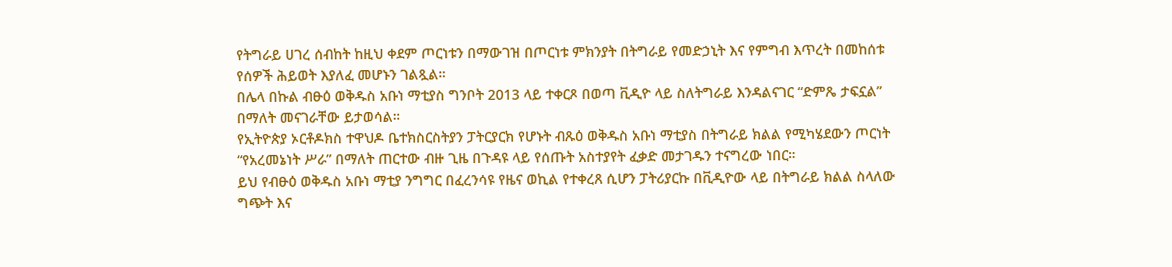የትግራይ ሀገረ ሰብከት ከዚህ ቀደም ጦርነቱን በማውገዝ በጦርነቱ ምክንያት በትግራይ የመድኃኒት እና የምግብ እጥረት በመከሰቱ የሰዎች ሕይወት እያለፈ መሆኑን ገልጿል።
በሌላ በኩል ብፁዕ ወቅዱስ አቡነ ማቲያስ ግንቦት 2013 ላይ ተቀርጾ በወጣ ቪዲዮ ላይ ስለትግራይ እንዳልናገር “ድምጼ ታፍኗል” በማለት መናገራቸው ይታወሳል።
የኢትዮጵያ ኦርቶዶክስ ተዋህዶ ቤተክስርስትያን ፓትርያርክ የሆኑት ብጹዕ ወቅዱስ አቡነ ማቲያስ በትግራይ ክልል የሚካሄደውን ጦርነት “የአረመኔነት ሥራ” በማለት ጠርተው ብዙ ጊዜ በጉዳዩ ላይ የሰጡት አስተያየት ፈቃድ መታገዱን ተናግረው ነበር።
ይህ የብፁዕ ወቅዱስ አቡነ ማቲያ ንግግር በፈረንሳዩ የዜና ወኪል የተቀረጸ ሲሆን ፓትሪያርኩ በቪዲዮው ላይ በትግራይ ክልል ስላለው ግጭት እና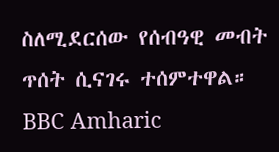ስለሚደርሰው የሰብዓዊ መብት ጥሰት ሲናገሩ ተሰምተዋል።
BBC Amharic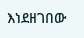እነደዘገበው